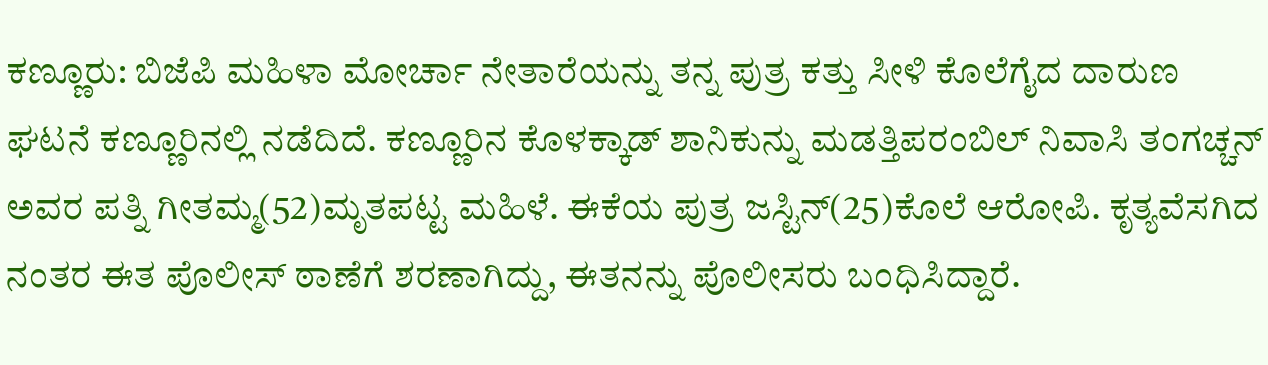ಕಣ್ಣೂರು: ಬಿಜೆಪಿ ಮಹಿಳಾ ಮೋರ್ಚಾ ನೇತಾರೆಯನ್ನು ತನ್ನ ಪುತ್ರ ಕತ್ತು ಸೀಳಿ ಕೊಲೆಗೈದ ದಾರುಣ ಘಟನೆ ಕಣ್ಣೂರಿನಲ್ಲಿ ನಡೆದಿದೆ. ಕಣ್ಣೂರಿನ ಕೊಳಕ್ಕಾಡ್ ಶಾನಿಕುನ್ನು ಮಡತ್ತಿಪರಂಬಿಲ್ ನಿವಾಸಿ ತಂಗಚ್ಚನ್ ಅವರ ಪತ್ನಿ ಗೀತಮ್ಮ(52)ಮೃತಪಟ್ಟ ಮಹಿಳೆ. ಈಕೆಯ ಪುತ್ರ ಜಸ್ಟಿನ್(25)ಕೊಲೆ ಆರೋಪಿ. ಕೃತ್ಯವೆಸಗಿದ ನಂತರ ಈತ ಪೊಲೀಸ್ ಠಾಣೆಗೆ ಶರಣಾಗಿದ್ದು, ಈತನನ್ನು ಪೊಲೀಸರು ಬಂಧಿಸಿದ್ದಾರೆ.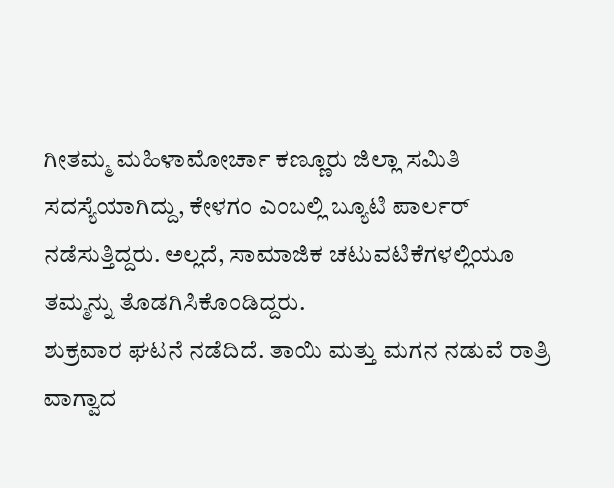ಗೀತಮ್ಮ ಮಹಿಳಾಮೋರ್ಚಾ ಕಣ್ಣೂರು ಜಿಲ್ಲಾ ಸಮಿತಿ ಸದಸ್ಯೆಯಾಗಿದ್ದು, ಕೇಳಗಂ ಎಂಬಲ್ಲಿ ಬ್ಯೂಟಿ ಪಾರ್ಲರ್ ನಡೆಸುತ್ತಿದ್ದರು. ಅಲ್ಲದೆ, ಸಾಮಾಜಿಕ ಚಟುವಟಿಕೆಗಳಲ್ಲಿಯೂ ತಮ್ಮನ್ನು ತೊಡಗಿಸಿಕೊಂಡಿದ್ದರು.
ಶುಕ್ರವಾರ ಘಟನೆ ನಡೆದಿದೆ. ತಾಯಿ ಮತ್ತು ಮಗನ ನಡುವೆ ರಾತ್ರಿ ವಾಗ್ವಾದ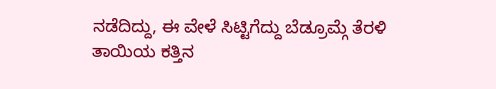ನಡೆದಿದ್ದು, ಈ ವೇಳೆ ಸಿಟ್ಟಿಗೆದ್ದು ಬೆಡ್ರೂಮ್ಗೆ ತೆರಳಿ ತಾಯಿಯ ಕತ್ತಿನ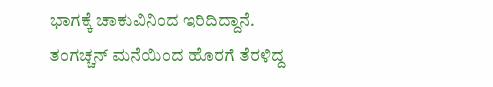ಭಾಗಕ್ಕೆ ಚಾಕುವಿನಿಂದ ಇರಿದಿದ್ದಾನೆ. ತಂಗಚ್ಚನ್ ಮನೆಯಿಂದ ಹೊರಗೆ ತೆರಳಿದ್ದ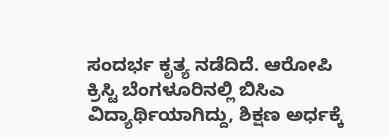ಸಂದರ್ಭ ಕೃತ್ಯ ನಡೆದಿದೆ. ಆರೋಪಿ ಕ್ರಿಸ್ಟಿ ಬೆಂಗಳೂರಿನಲ್ಲಿ ಬಿಸಿಎ ವಿದ್ಯಾರ್ಥಿಯಾಗಿದ್ದು, ಶಿಕ್ಷಣ ಅರ್ಧಕ್ಕೆ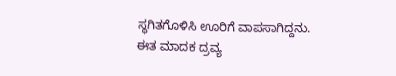ಸ್ಥಗಿತಗೊಳಿಸಿ ಊರಿಗೆ ವಾಪಸಾಗಿದ್ದನು. ಈತ ಮಾದಕ ದ್ರವ್ಯ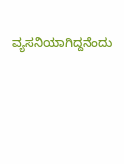ವ್ಯಸನಿಯಾಗಿದ್ದನೆಂದು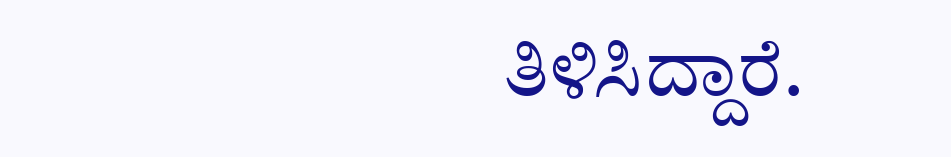ತಿಳಿಸಿದ್ದಾರೆ.